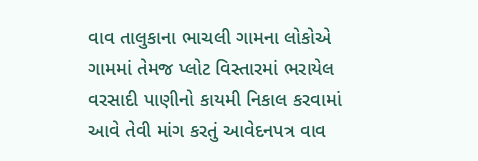વાવ તાલુકાના ભાચલી ગામના લોકોએ ગામમાં તેમજ પ્લોટ વિસ્તારમાં ભરાયેલ વરસાદી પાણીનો કાયમી નિકાલ કરવામાં આવે તેવી માંગ કરતું આવેદનપત્ર વાવ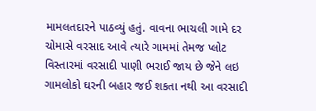મામલતદારને પાઠવ્યું હતું. વાવના ભાચલી ગામે દર ચોમાસે વરસાદ આવે ત્યારે ગામમાં તેમજ પ્લોટ વિસ્તારમાં વરસાદી પાણી ભરાઈ જાય છે જેને લઇ ગામલોકો ઘરની બહાર જઈ શકતા નથી આ વરસાદી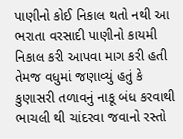પાણીનો કોઈ નિકાલ થતો નથી આ ભરાતા વરસાદી પાણીનો કાયમી નિકાલ કરી આપવા માગ કરી હતી તેમજ વધુમાં જણાવ્યું હતું કે કુણાસરી તળાવનું નાકૂ બંધ કરવાથી ભાચલી થી ચાંદરવા જવાનો રસ્તો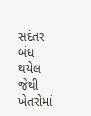સદંતર બંધ થયેલ જેથી ખેતરોમાં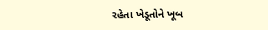રહેતા ખેડૂતોને ખૂબ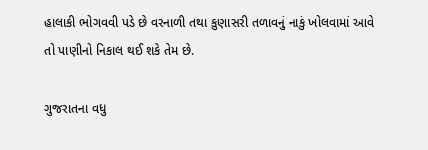હાલાકી ભોગવવી પડે છે વરનાળી તથા કુણાસરી તળાવનું નાકું ખોલવામાં આવે તો પાણીનો નિકાલ થઈ શકે તેમ છે.

ગુજરાતના વધુ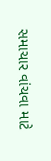સમાચાર વાંચવા માટે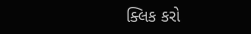ક્લિક કરો